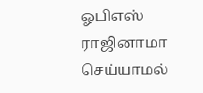ஓபிஎஸ் ராஜினாமா செய்யாமல்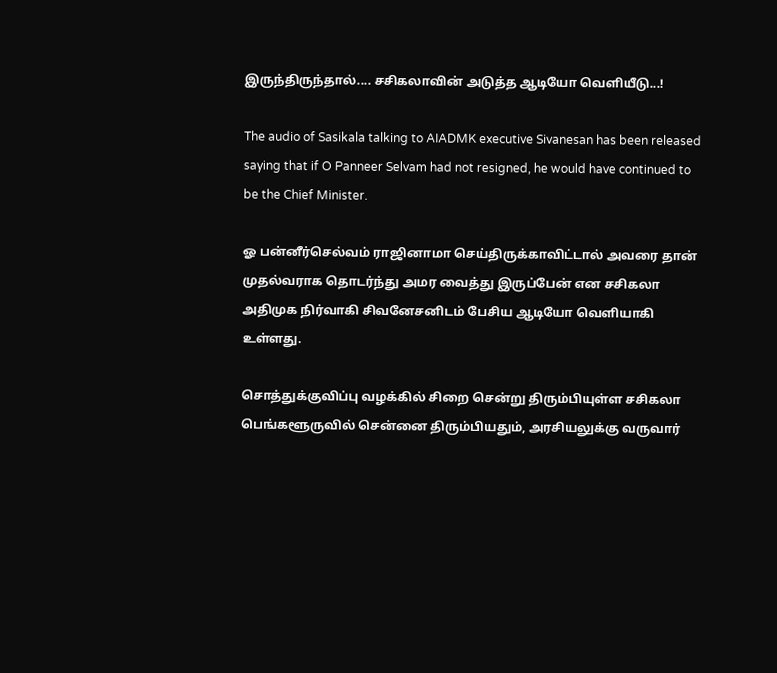இருந்திருந்தால்.... சசிகலாவின் அடுத்த ஆடியோ வெளியீடு...!

The audio of Sasikala talking to AIADMK executive Sivanesan has been released saying that if O Panneer Selvam had not resigned, he would have continued to be the Chief Minister.

ஓ பன்னீர்செல்வம் ராஜினாமா செய்திருக்காவிட்டால் அவரை தான் முதல்வராக தொடர்ந்து அமர வைத்து இருப்பேன் என சசிகலா அதிமுக நிர்வாகி சிவனேசனிடம் பேசிய ஆடியோ வெளியாகி உள்ளது.

சொத்துக்குவிப்பு வழக்கில் சிறை சென்று திரும்பியுள்ள சசிகலா பெங்களூருவில் சென்னை திரும்பியதும், அரசியலுக்கு வருவார்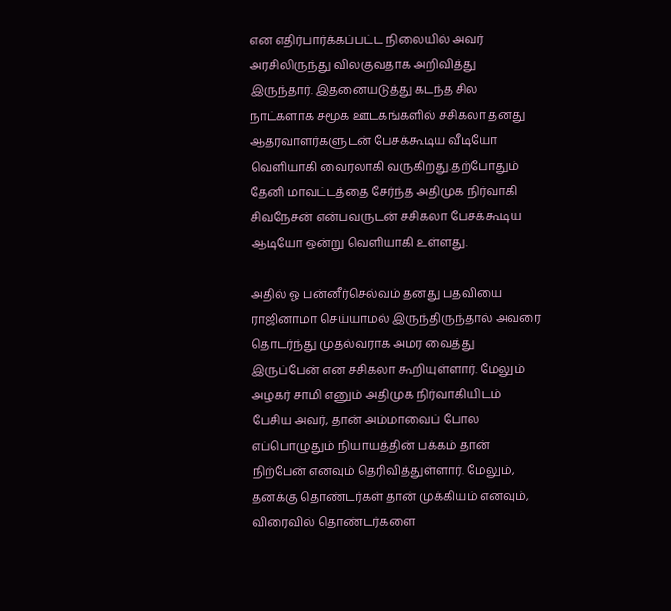என எதிர்பார்க்கப்பட்ட நிலையில் அவர் அரசிலிருந்து விலகுவதாக அறிவித்து இருந்தார். இதனையடுத்து கடந்த சில நாட்களாக சமூக ஊடகங்களில் சசிகலா தனது ஆதரவாளர்களுடன் பேசக்கூடிய வீடியோ வெளியாகி வைரலாகி வருகிறது.தற்போதும் தேனி மாவட்டத்தை சேர்ந்த அதிமுக நிர்வாகி சிவநேசன் என்பவருடன் சசிகலா பேசக்கூடிய ஆடியோ ஒன்று வெளியாகி உள்ளது.

அதில் ஓ பன்னீர்செல்வம் தனது பதவியை ராஜினாமா செய்யாமல் இருந்திருந்தால் அவரை தொடர்ந்து முதல்வராக அமர வைத்து இருப்பேன் என சசிகலா கூறியுள்ளார். மேலும் அழகர் சாமி எனும் அதிமுக நிர்வாகியிடம் பேசிய அவர், தான் அம்மாவைப் போல எப்பொழுதும் நியாயத்தின் பக்கம் தான் நிற்பேன் எனவும் தெரிவித்துள்ளார். மேலும், தனக்கு தொண்டர்கள் தான் முக்கியம் எனவும், விரைவில் தொண்டர்களை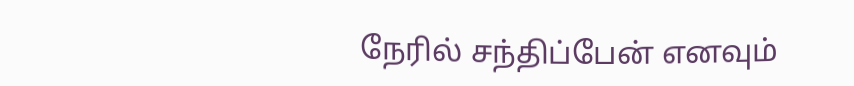நேரில் சந்திப்பேன் எனவும்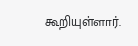கூறியுள்ளார்.